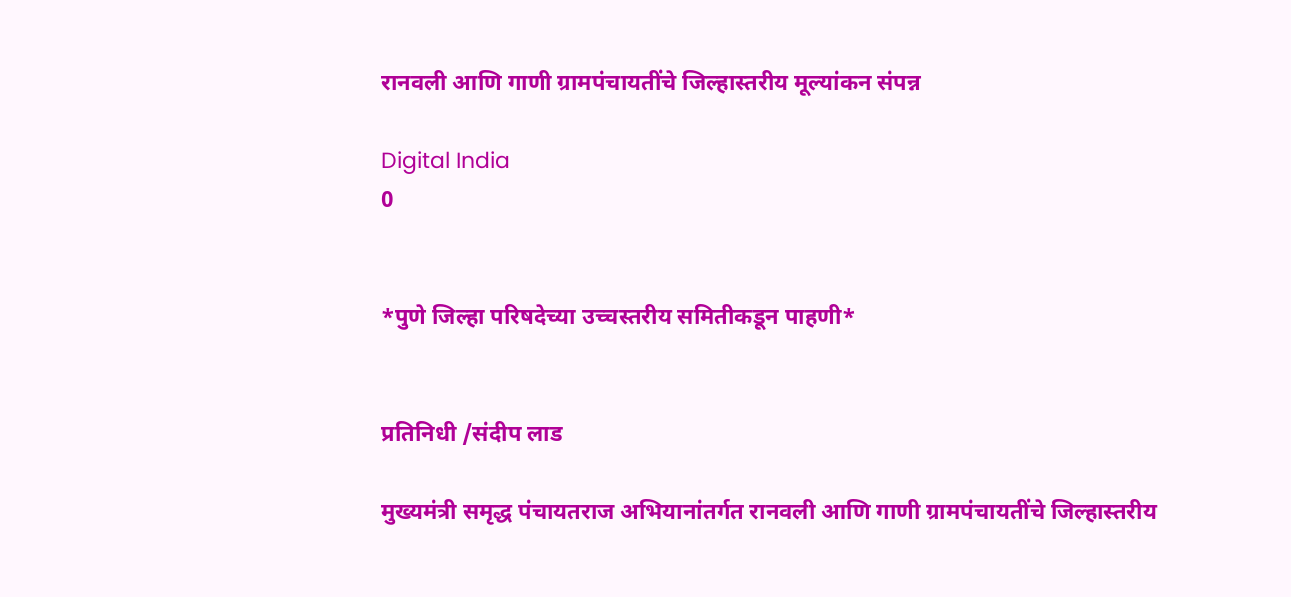रानवली आणि गाणी ग्रामपंचायतींचे जिल्हास्तरीय मूल्यांकन संपन्न

Digital India
0


*पुणे जिल्हा परिषदेच्या उच्चस्तरीय समितीकडून पाहणी*


प्रतिनिधी /संदीप लाड

मुख्यमंत्री समृद्ध पंचायतराज अभियानांतर्गत रानवली आणि गाणी ग्रामपंचायतींचे जिल्हास्तरीय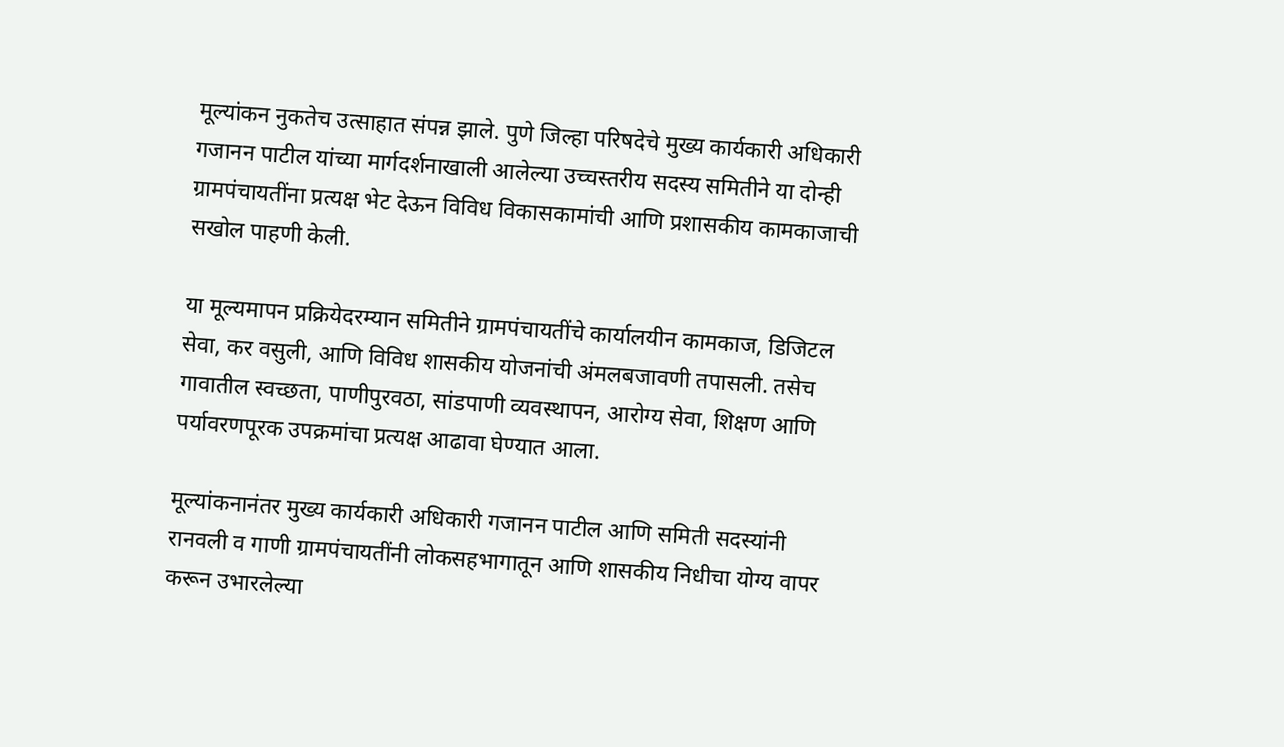मूल्यांकन नुकतेच उत्साहात संपन्न झाले. पुणे जिल्हा परिषदेचे मुख्य कार्यकारी अधिकारी गजानन पाटील यांच्या मार्गदर्शनाखाली आलेल्या उच्चस्तरीय सदस्य समितीने या दोन्ही ग्रामपंचायतींना प्रत्यक्ष भेट देऊन विविध विकासकामांची आणि प्रशासकीय कामकाजाची सखोल पाहणी केली.

या मूल्यमापन प्रक्रियेदरम्यान समितीने ग्रामपंचायतींचे कार्यालयीन कामकाज, डिजिटल सेवा, कर वसुली, आणि विविध शासकीय योजनांची अंमलबजावणी तपासली. तसेच गावातील स्वच्छता, पाणीपुरवठा, सांडपाणी व्यवस्थापन, आरोग्य सेवा, शिक्षण आणि पर्यावरणपूरक उपक्रमांचा प्रत्यक्ष आढावा घेण्यात आला.

मूल्यांकनानंतर मुख्य कार्यकारी अधिकारी गजानन पाटील आणि समिती सदस्यांनी रानवली व गाणी ग्रामपंचायतींनी लोकसहभागातून आणि शासकीय निधीचा योग्य वापर करून उभारलेल्या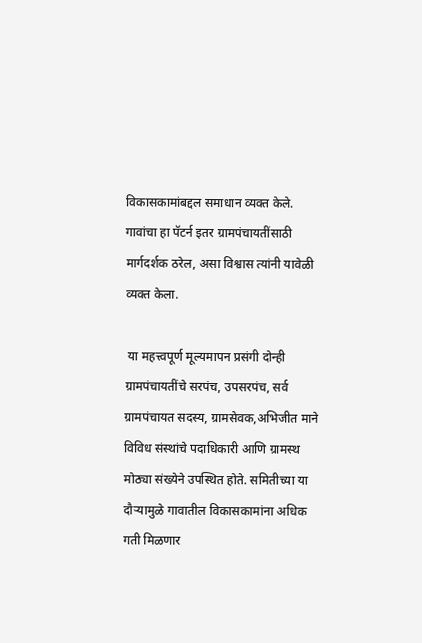विकासकामांबद्दल समाधान व्यक्त केले. गावांचा हा पॅटर्न इतर ग्रामपंचायतींसाठी मार्गदर्शक ठरेल, असा विश्वास त्यांनी यावेळी व्यक्त केला.

 या महत्त्वपूर्ण मूल्यमापन प्रसंगी दोन्ही ग्रामपंचायतींचे सरपंच, उपसरपंच, सर्व ग्रामपंचायत सदस्य, ग्रामसेवक,अभिजीत माने विविध संस्थांचे पदाधिकारी आणि ग्रामस्थ मोठ्या संख्येने उपस्थित होते. समितीच्या या दौऱ्यामुळे गावातील विकासकामांना अधिक गती मिळणार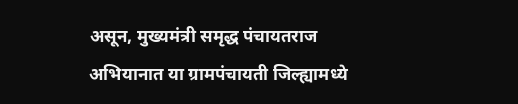असून, मुख्यमंत्री समृद्ध पंचायतराज अभियानात या ग्रामपंचायती जिल्ह्यामध्ये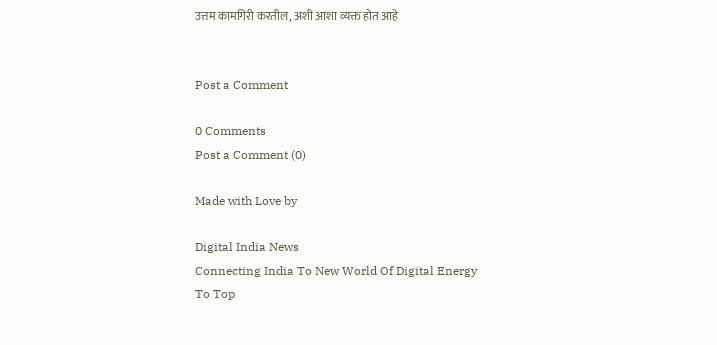उत्तम कामगिरी करतील, अशी आशा व्यक्त होत आहे


Post a Comment

0 Comments
Post a Comment (0)

Made with Love by

Digital India News
Connecting India To New World Of Digital Energy
To Top